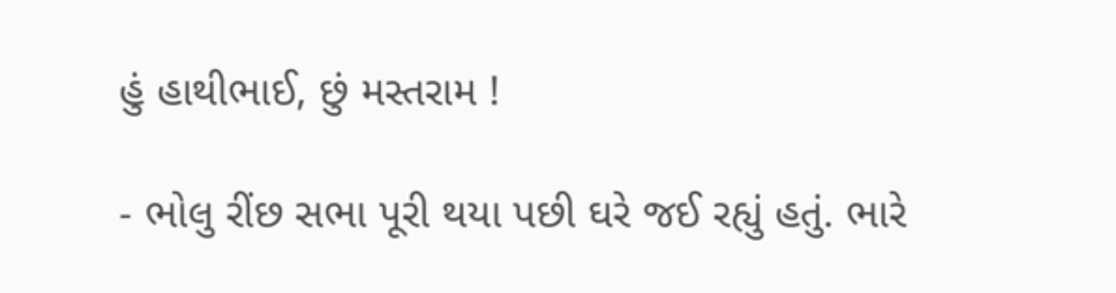હું હાથીભાઈ, છું મસ્તરામ !

- ભોલુ રીંછ સભા પૂરી થયા પછી ઘરે જઈ રહ્યું હતું. ભારે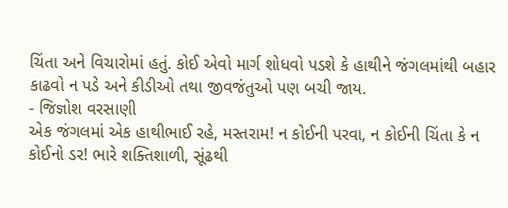ચિંતા અને વિચારોમાં હતું. કોઈ એવો માર્ગ શોધવો પડશે કે હાથીને જંગલમાંથી બહાર કાઢવો ન પડે અને કીડીઓ તથા જીવજંતુઓ પણ બચી જાય.
- જિજ્ઞોશ વરસાણી
એક જંગલમાં એક હાથીભાઈ રહે, મસ્તરામ! ન કોઈની પરવા, ન કોઈની ચિંતા કે ન કોઈનો ડર! ભારે શક્તિશાળી, સૂંઢથી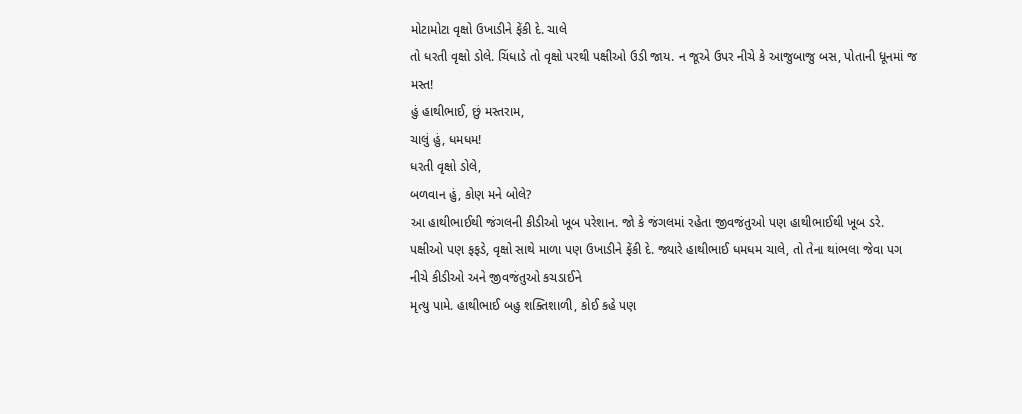મોટામોટા વૃક્ષો ઉખાડીને ફેંકી દે. ચાલે
તો ધરતી વૃક્ષો ડોલે. ચિંધાડે તો વૃક્ષો પરથી પક્ષીઓ ઉડી જાય. ન જૂએ ઉપર નીચે કે આજુબાજુ બસ, પોતાની ધૂનમાં જ મસ્ત!
હું હાથીભાઈ, છું મસ્તરામ,
ચાલું હું, ધમધમ!
ધરતી વૃક્ષો ડોલે,
બળવાન હું, કોણ મને બોલે?
આ હાથીભાઈથી જંગલની કીડીઓ ખૂબ પરેશાન. જો કે જંગલમાં રહેતા જીવજંતુઓ પણ હાથીભાઈથી ખૂબ ડરે.
પક્ષીઓ પણ ફફડે, વૃક્ષો સાથે માળા પણ ઉખાડીને ફેંકી દે. જ્યારે હાથીભાઈ ધમધમ ચાલે, તો તેના થાંભલા જેવા પગ નીચે કીડીઓ અને જીવજંતુઓ કચડાઈને
મૃત્યુ પામે. હાથીભાઈ બહુ શક્તિશાળી, કોઈ કહે પણ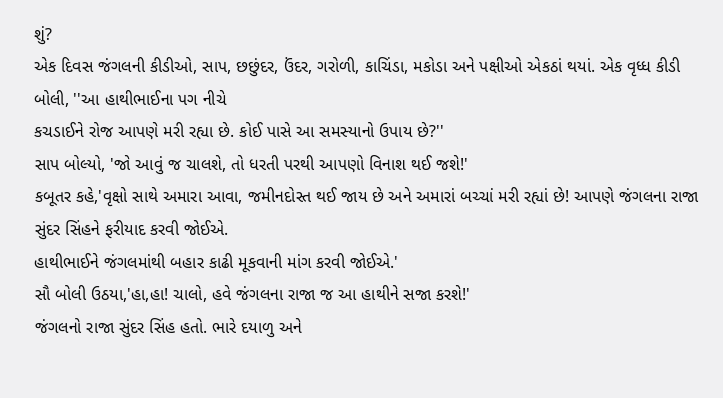શું?
એક દિવસ જંગલની કીડીઓ, સાપ, છછુંદર, ઉંદર, ગરોળી, કાચિંડા, મકોડા અને પક્ષીઓ એકઠાં થયાં. એક વૃધ્ધ કીડી બોલી, ''આ હાથીભાઈના પગ નીચે
કચડાઈને રોજ આપણે મરી રહ્યા છે. કોઈ પાસે આ સમસ્યાનો ઉપાય છે?''
સાપ બોલ્યો, 'જો આવું જ ચાલશે, તો ધરતી પરથી આપણો વિનાશ થઈ જશે!'
કબૂતર કહે,'વૃક્ષો સાથે અમારા આવા, જમીનદોસ્ત થઈ જાય છે અને અમારાં બચ્ચાં મરી રહ્યાં છે! આપણે જંગલના રાજા સુંદર સિંહને ફરીયાદ કરવી જોઈએ.
હાથીભાઈને જંગલમાંથી બહાર કાઢી મૂકવાની માંગ કરવી જોઈએ.'
સૌ બોલી ઉઠયા,'હા,હા! ચાલો, હવે જંગલના રાજા જ આ હાથીને સજા કરશે!'
જંગલનો રાજા સુંદર સિંહ હતો. ભારે દયાળુ અને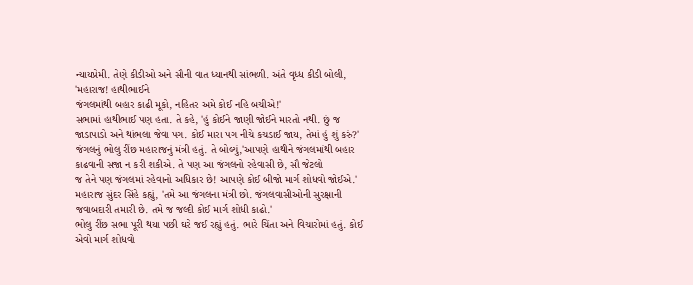ન્યાયપ્રેમી. તેણે કીડીઓ અને સૌની વાત ધ્યાનથી સાંભળી. અંતે વૃધ્ધ કીડી બોલી, 'મહારાજ! હાથીભાઈને
જંગલમાંથી બહાર કાઢી મૂકો, નહિતર અમે કોઈ નહિ બચીએ!'
સભામાં હાથીભાઈ પણ હતા. તે કહે, 'હું કોઈને જાણી જોઈને મારતો નથી. છું જ જાડાપાડો અને થાંભલા જેવા પગ. કોઈ મારા પગ નીચે કચડાઈ જાય, તેમાં હું શું કરું?'
જંગલનું ભોલુ રીંછ મહારાજનું મંત્રી હતું. તે બોલ્યું,'આપણે હાથીને જંગલમાંથી બહાર કાઢવાની સજા ન કરી શકીએ. તે પણ આ જંગલનો રહેવાસી છે, સૌ જેટલો
જ તેને પણ જંગલમાં રહેવાનો અધિકાર છે! આપણે કોઈ બીજો માર્ગ શોધવો જોઈએ.'
મહારાજ સુંદર સિંહે કહ્યું, 'તમે આ જંગલના મંત્રી છો. જંગલવાસીઓની સુરક્ષાની જવાબદારી તમારી છે. તમે જ જલ્દી કોઈ માર્ગ શોધી કાઢો.'
ભોલુ રીંછ સભા પૂરી થયા પછી ઘરે જઈ રહ્યું હતું. ભારે ચિંતા અને વિચારોમાં હતું. કોઈ એવો માર્ગ શોધવો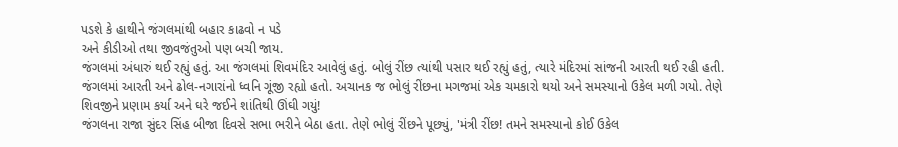પડશે કે હાથીને જંગલમાંથી બહાર કાઢવો ન પડે
અને કીડીઓ તથા જીવજંતુઓ પણ બચી જાય.
જંગલમાં અંધારું થઈ રહ્યું હતું. આ જંગલમાં શિવમંદિર આવેલું હતું. બોલું રીંછ ત્યાંથી પસાર થઈ રહ્યું હતું, ત્યારે મંદિરમાં સાંજની આરતી થઈ રહી હતી.
જંગલમાં આરતી અને ઢોલ-નગારાંનો ધ્વનિ ગૂંજી રહ્યો હતો. અચાનક જ ભોલું રીંછના મગજમાં એક ચમકારો થયો અને સમસ્યાનો ઉકેલ મળી ગયો. તેણે
શિવજીને પ્રણામ કર્યા અને ઘરે જઈને શાંતિથી ઊંઘી ગયું!
જંગલના રાજા સુંદર સિંહ બીજા દિવસે સભા ભરીને બેઠા હતા. તેણે ભોલું રીંછને પૂછ્યું, 'મંત્રી રીંછ! તમને સમસ્યાનો કોઈ ઉકેલ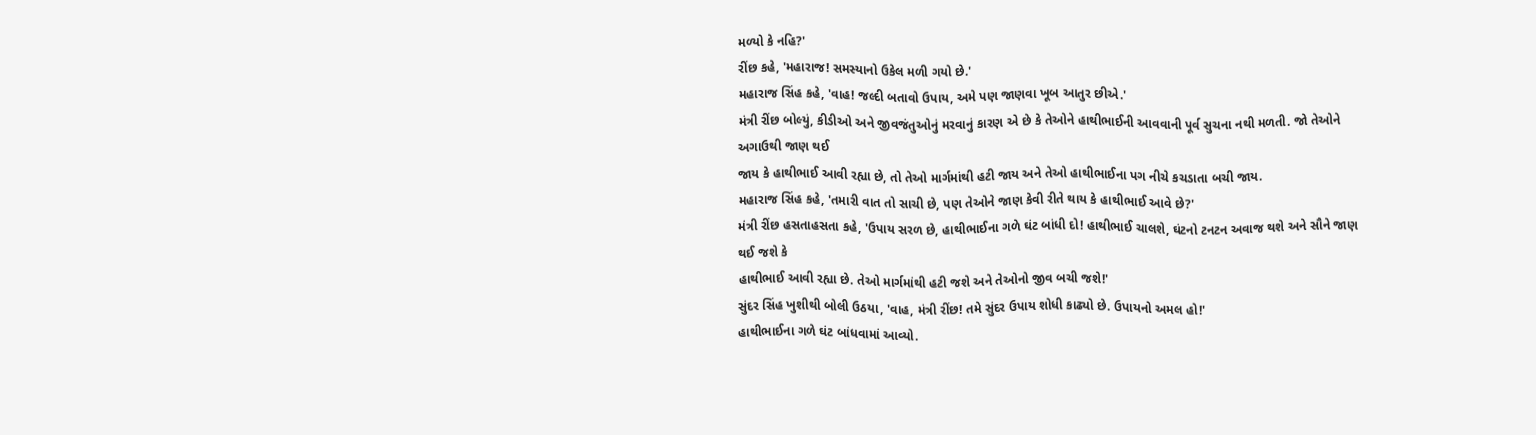મળ્યો કે નહિ?'
રીંછ કહે, 'મહારાજ! સમસ્યાનો ઉકેલ મળી ગયો છે.'
મહારાજ સિંહ કહે, 'વાહ! જલ્દી બતાવો ઉપાય, અમે પણ જાણવા ખૂબ આતુર છીએ.'
મંત્રી રીંછ બોલ્યું, કીડીઓ અને જીવજંતુઓનું મરવાનું કારણ એ છે કે તેઓને હાથીભાઈની આવવાની પૂર્વ સુચના નથી મળતી. જો તેઓને અગાઉથી જાણ થઈ
જાય કે હાથીભાઈ આવી રહ્યા છે, તો તેઓ માર્ગમાંથી હટી જાય અને તેઓ હાથીભાઈના પગ નીચે કચડાતા બચી જાય.
મહારાજ સિંહ કહે, 'તમારી વાત તો સાચી છે, પણ તેઓને જાણ કેવી રીતે થાય કે હાથીભાઈ આવે છે?'
મંત્રી રીંછ હસતાહસતા કહે, 'ઉપાય સરળ છે, હાથીભાઈના ગળે ઘંટ બાંધી દો! હાથીભાઈ ચાલશે, ઘંટનો ટનટન અવાજ થશે અને સૌને જાણ થઈ જશે કે
હાથીભાઈ આવી રહ્યા છે. તેઓ માર્ગમાંથી હટી જશે અને તેઓનો જીવ બચી જશે!'
સુંદર સિંહ ખુશીથી બોલી ઉઠયા, 'વાહ, મંત્રી રીંછ! તમે સુંદર ઉપાય શોધી કાઢ્યો છે. ઉપાયનો અમલ હો!'
હાથીભાઈના ગળે ઘંટ બાંધવામાં આવ્યો.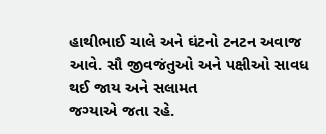હાથીભાઈ ચાલે અને ઘંટનો ટનટન અવાજ આવે. સૌ જીવજંતુઓ અને પક્ષીઓ સાવધ થઈ જાય અને સલામત
જગ્યાએ જતા રહે.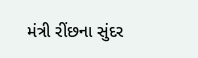મંત્રી રીંછના સુંદર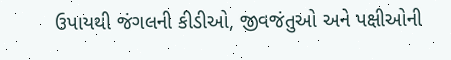ઉપાયથી જંગલની કીડીઓ, જીવજંતુઓ અને પક્ષીઓની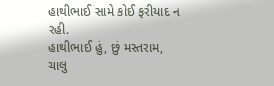હાથીભાઈ સામે કોઈ ફરીયાદ ન રહી.
હાથીભાઈ હું, છું મસ્તરામ,
ચાલુ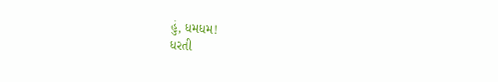હું, ધમધમ!
ધરતી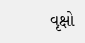વૃક્ષો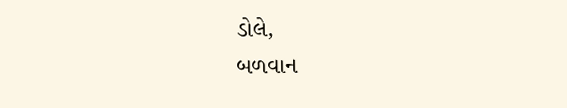ડોલે,
બળવાન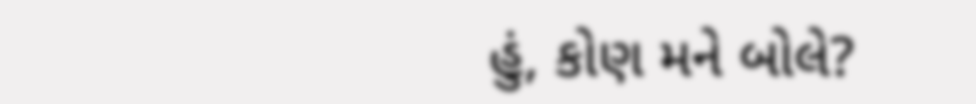હું, કોણ મને બોલે?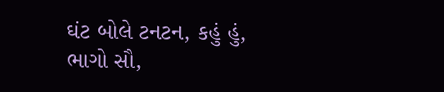ઘંટ બોલે ટનટન, કહું હું,
ભાગો સૌ,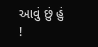આવું છું હું !